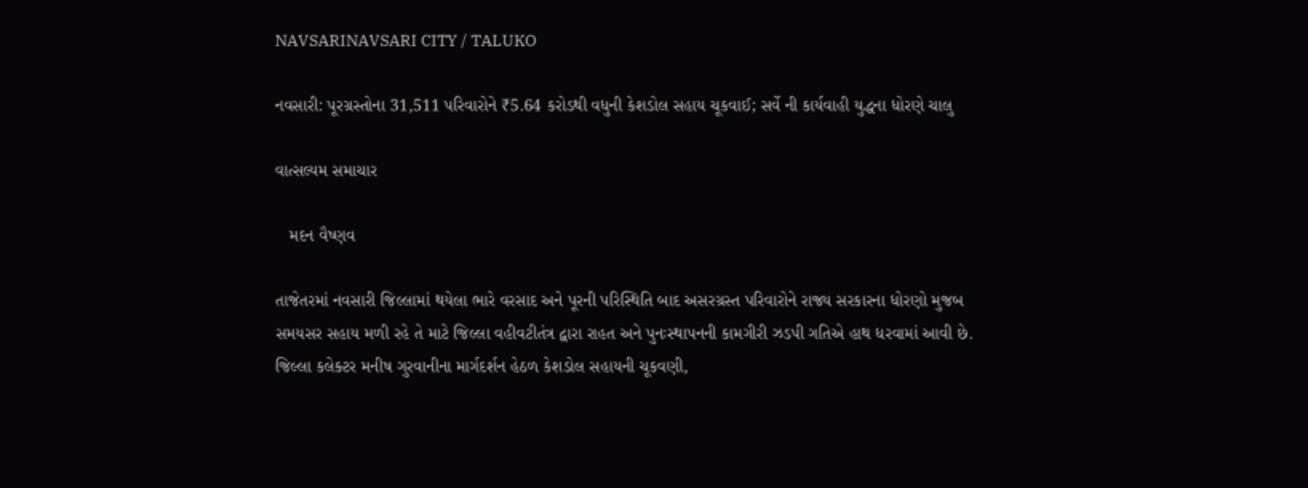NAVSARINAVSARI CITY / TALUKO

નવસારી: પૂરગ્રસ્તોના 31,511 પરિવારોને ₹5.64 કરોડથી વધુની કેશડોલ સહાય ચૂકવાઈ; સર્વે ની કાર્યવાહી યુદ્ધના ધોરણે ચાલુ

વાત્સલ્યમ સમાચાર

   મદન વૈષ્ણવ

તાજેતરમાં નવસારી જિલ્લામાં થયેલા ભારે વરસાદ અને પૂરની પરિસ્થિતિ બાદ અસરગ્રસ્ત પરિવારોને રાજ્ય સરકારના ધોરણો મુજબ સમયસર સહાય મળી રહે તે માટે જિલ્લા વહીવટીતંત્ર દ્વારા રાહત અને પુનઃસ્થાપનની કામગીરી ઝડપી ગતિએ હાથ ધરવામાં આવી છે. જિલ્લા કલેક્ટર મનીષ ગુરવાનીના માર્ગદર્શન હેઠળ કેશડોલ સહાયની ચૂકવણી,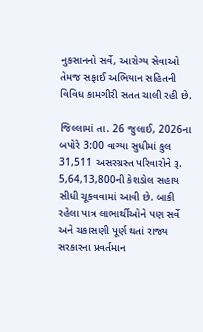નુકસાનનો સર્વે, આરોગ્ય સેવાઓ તેમજ સફાઈ અભિયાન સહિતની વિવિધ કામગીરી સતત ચાલી રહી છે.

જિલ્લામાં તા. 26 જુલાઈ, 2026ના બપોરે 3:00 વાગ્યા સુધીમાં કુલ 31,511 અસરગ્રસ્ત પરિવારોને રૂ. 5,64,13,800ની કેશડોલ સહાય સીધી ચૂકવવામાં આવી છે. બાકી રહેલા પાત્ર લાભાર્થીઓને પણ સર્વે અને ચકાસણી પૂર્ણ થતાં રાજ્ય સરકારના પ્રવર્તમાન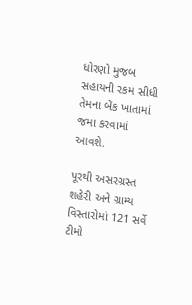ધોરણો મુજબ સહાયની રકમ સીધી તેમના બેંક ખાતામાં જમા કરવામાં આવશે.

પૂરથી અસરગ્રસ્ત શહેરી અને ગ્રામ્ય વિસ્તારોમાં 121 સર્વે ટીમો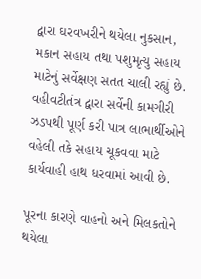દ્વારા ઘરવખરીને થયેલા નુકસાન, મકાન સહાય તથા પશુમૃત્યુ સહાય માટેનું સર્વેક્ષણ સતત ચાલી રહ્યું છે. વહીવટીતંત્ર દ્વારા સર્વેની કામગીરી ઝડપથી પૂર્ણ કરી પાત્ર લાભાર્થીઓને વહેલી તકે સહાય ચૂકવવા માટે કાર્યવાહી હાથ ધરવામાં આવી છે.

પૂરના કારણે વાહનો અને મિલકતોને થયેલા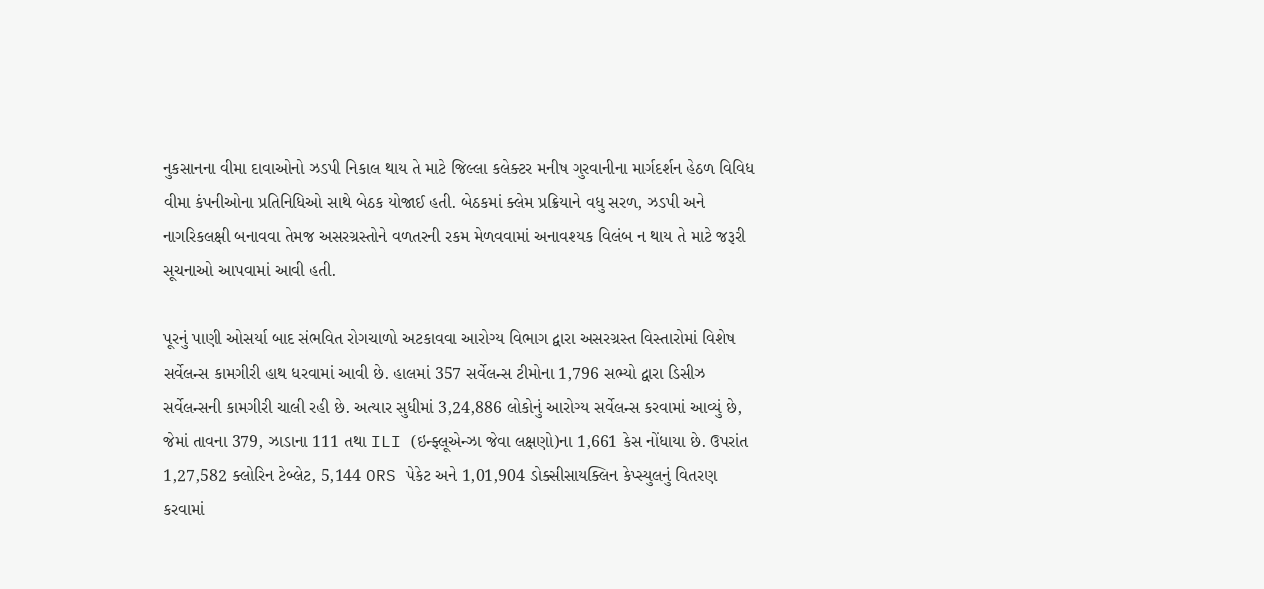નુકસાનના વીમા દાવાઓનો ઝડપી નિકાલ થાય તે માટે જિલ્લા કલેક્ટર મનીષ ગુરવાનીના માર્ગદર્શન હેઠળ વિવિધ વીમા કંપનીઓના પ્રતિનિધિઓ સાથે બેઠક યોજાઈ હતી. બેઠકમાં ક્લેમ પ્રક્રિયાને વધુ સરળ, ઝડપી અને નાગરિકલક્ષી બનાવવા તેમજ અસરગ્રસ્તોને વળતરની રકમ મેળવવામાં અનાવશ્યક વિલંબ ન થાય તે માટે જરૂરી સૂચનાઓ આપવામાં આવી હતી.

પૂરનું પાણી ઓસર્યા બાદ સંભવિત રોગચાળો અટકાવવા આરોગ્ય વિભાગ દ્વારા અસરગ્રસ્ત વિસ્તારોમાં વિશેષ સર્વેલન્સ કામગીરી હાથ ધરવામાં આવી છે. હાલમાં 357 સર્વેલન્સ ટીમોના 1,796 સભ્યો દ્વારા ડિસીઝ સર્વેલન્સની કામગીરી ચાલી રહી છે. અત્યાર સુધીમાં 3,24,886 લોકોનું આરોગ્ય સર્વેલન્સ કરવામાં આવ્યું છે, જેમાં તાવના 379, ઝાડાના 111 તથા ILI (ઇન્ફ્લૂએન્ઝા જેવા લક્ષણો)ના 1,661 કેસ નોંધાયા છે. ઉપરાંત 1,27,582 ક્લોરિન ટેબ્લેટ, 5,144 ORS પેકેટ અને 1,01,904 ડોક્સીસાયક્લિન કેપ્સ્યુલનું વિતરણ કરવામાં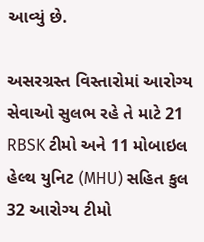આવ્યું છે.

અસરગ્રસ્ત વિસ્તારોમાં આરોગ્ય સેવાઓ સુલભ રહે તે માટે 21 RBSK ટીમો અને 11 મોબાઇલ હેલ્થ યુનિટ (MHU) સહિત કુલ 32 આરોગ્ય ટીમો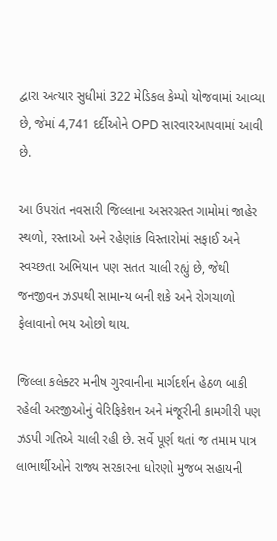દ્વારા અત્યાર સુધીમાં 322 મેડિકલ કેમ્પો યોજવામાં આવ્યા છે, જેમાં 4,741 દર્દીઓને OPD સારવારઆપવામાં આવી છે.

આ ઉપરાંત નવસારી જિલ્લાના અસરગ્રસ્ત ગામોમાં જાહેર સ્થળો, રસ્તાઓ અને રહેણાંક વિસ્તારોમાં સફાઈ અને સ્વચ્છતા અભિયાન પણ સતત ચાલી રહ્યું છે, જેથી જનજીવન ઝડપથી સામાન્ય બની શકે અને રોગચાળો ફેલાવાનો ભય ઓછો થાય.

જિલ્લા કલેક્ટર મનીષ ગુરવાનીના માર્ગદર્શન હેઠળ બાકી રહેલી અરજીઓનું વેરિફિકેશન અને મંજૂરીની કામગીરી પણ ઝડપી ગતિએ ચાલી રહી છે. સર્વે પૂર્ણ થતાં જ તમામ પાત્ર લાભાર્થીઓને રાજ્ય સરકારના ધોરણો મુજબ સહાયની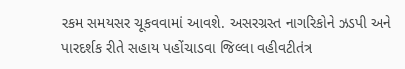રકમ સમયસર ચૂકવવામાં આવશે. અસરગ્રસ્ત નાગરિકોને ઝડપી અને પારદર્શક રીતે સહાય પહોંચાડવા જિલ્લા વહીવટીતંત્ર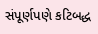સંપૂર્ણપણે કટિબદ્ધ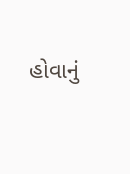હોવાનું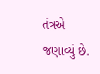તંત્રએ જણાવ્યું છે.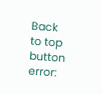Back to top button
error: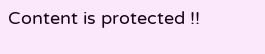Content is protected !!